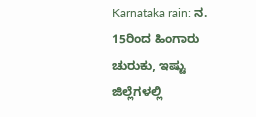Karnataka rain: ನ. 15ರಿಂದ ಹಿಂಗಾರು ಚುರುಕು, ಇಷ್ಟು ಜಿಲ್ಲೆಗಳಲ್ಲಿ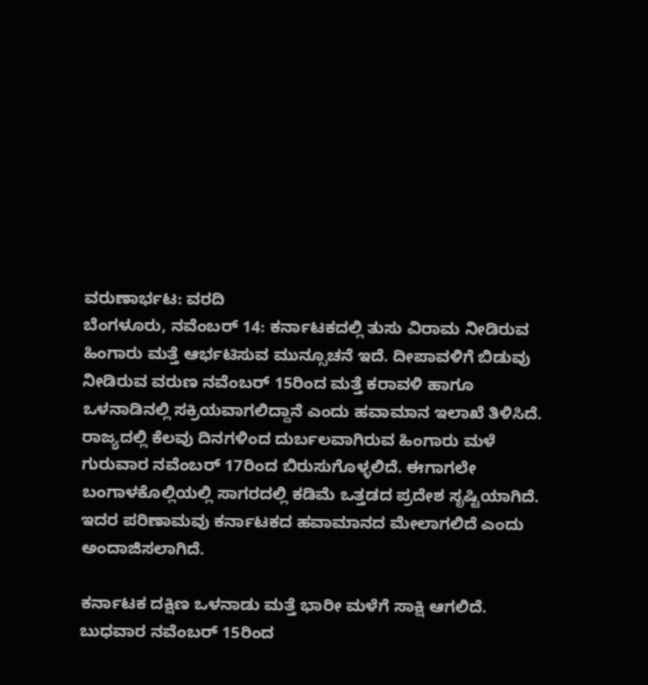ವರುಣಾರ್ಭಟ: ವರದಿ
ಬೆಂಗಳೂರು, ನವೆಂಬರ್ 14: ಕರ್ನಾಟಕದಲ್ಲಿ ತುಸು ವಿರಾಮ ನೀಡಿರುವ ಹಿಂಗಾರು ಮತ್ತೆ ಆರ್ಭಟಿಸುವ ಮುನ್ಸೂಚನೆ ಇದೆ. ದೀಪಾವಳಿಗೆ ಬಿಡುವು ನೀಡಿರುವ ವರುಣ ನವೆಂಬರ್ 15ರಿಂದ ಮತ್ತೆ ಕರಾವಳಿ ಹಾಗೂ ಒಳನಾಡಿನಲ್ಲಿ ಸಕ್ರಿಯವಾಗಲಿದ್ದಾನೆ ಎಂದು ಹವಾಮಾನ ಇಲಾಖೆ ತಿಳಿಸಿದೆ.
ರಾಜ್ಯದಲ್ಲಿ ಕೆಲವು ದಿನಗಳಿಂದ ದುರ್ಬಲವಾಗಿರುವ ಹಿಂಗಾರು ಮಳೆ ಗುರುವಾರ ನವೆಂಬರ್ 17ರಿಂದ ಬಿರುಸುಗೊಳ್ಳಲಿದೆ. ಈಗಾಗಲೇ ಬಂಗಾಳಕೊಲ್ಲಿಯಲ್ಲಿ ಸಾಗರದಲ್ಲಿ ಕಡಿಮೆ ಒತ್ತಡದ ಪ್ರದೇಶ ಸೃಷ್ಟಿಯಾಗಿದೆ. ಇದರ ಪರಿಣಾಮವು ಕರ್ನಾಟಕದ ಹವಾಮಾನದ ಮೇಲಾಗಲಿದೆ ಎಂದು ಅಂದಾಜಿಸಲಾಗಿದೆ.

ಕರ್ನಾಟಕ ದಕ್ಷಿಣ ಒಳನಾಡು ಮತ್ತೆ ಭಾರೀ ಮಳೆಗೆ ಸಾಕ್ಷಿ ಆಗಲಿದೆ. ಬುಧವಾರ ನವೆಂಬರ್ 15ರಿಂದ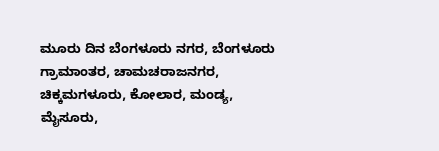ಮೂರು ದಿನ ಬೆಂಗಳೂರು ನಗರ, ಬೆಂಗಳೂರು ಗ್ರಾಮಾಂತರ, ಚಾಮಚರಾಜನಗರ, ಚಿಕ್ಕಮಗಳೂರು, ಕೋಲಾರ, ಮಂಡ್ಯ, ಮೈಸೂರು,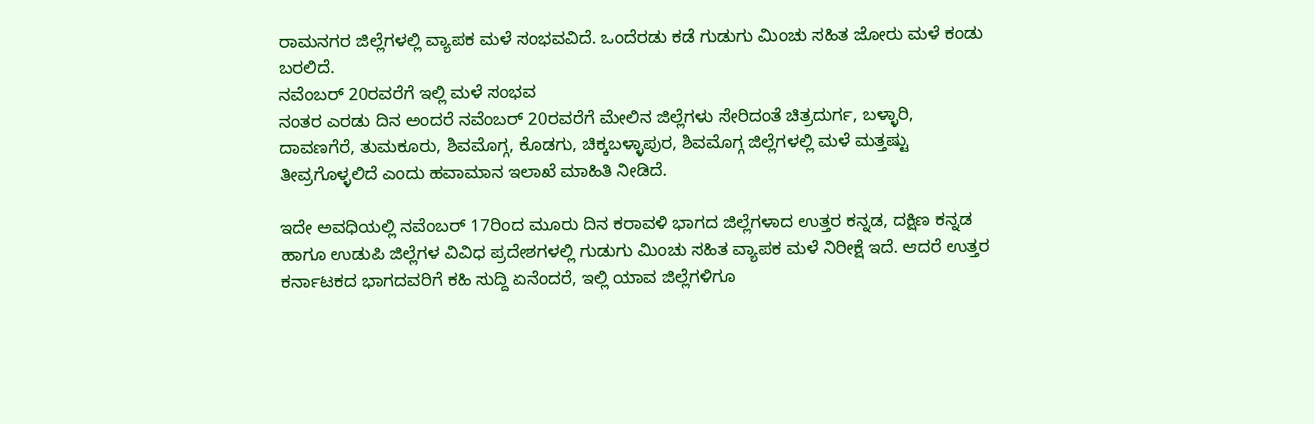ರಾಮನಗರ ಜಿಲ್ಲೆಗಳಲ್ಲಿ ವ್ಯಾಪಕ ಮಳೆ ಸಂಭವವಿದೆ. ಒಂದೆರಡು ಕಡೆ ಗುಡುಗು ಮಿಂಚು ಸಹಿತ ಜೋರು ಮಳೆ ಕಂಡು ಬರಲಿದೆ.
ನವೆಂಬರ್ 20ರವರೆಗೆ ಇಲ್ಲಿ ಮಳೆ ಸಂಭವ
ನಂತರ ಎರಡು ದಿನ ಅಂದರೆ ನವೆಂಬರ್ 20ರವರೆಗೆ ಮೇಲಿನ ಜಿಲ್ಲೆಗಳು ಸೇರಿದಂತೆ ಚಿತ್ರದುರ್ಗ, ಬಳ್ಳಾರಿ, ದಾವಣಗೆರೆ, ತುಮಕೂರು, ಶಿವಮೊಗ್ಗ, ಕೊಡಗು, ಚಿಕ್ಕಬಳ್ಳಾಪುರ, ಶಿವಮೊಗ್ಗ ಜಿಲ್ಲೆಗಳಲ್ಲಿ ಮಳೆ ಮತ್ತಷ್ಟು ತೀವ್ರಗೊಳ್ಳಲಿದೆ ಎಂದು ಹವಾಮಾನ ಇಲಾಖೆ ಮಾಹಿತಿ ನೀಡಿದೆ.

ಇದೇ ಅವಧಿಯಲ್ಲಿ ನವೆಂಬರ್ 17ರಿಂದ ಮೂರು ದಿನ ಕರಾವಳಿ ಭಾಗದ ಜಿಲ್ಲೆಗಳಾದ ಉತ್ತರ ಕನ್ನಡ, ದಕ್ಷಿಣ ಕನ್ನಡ ಹಾಗೂ ಉಡುಪಿ ಜಿಲ್ಲೆಗಳ ವಿವಿಧ ಪ್ರದೇಶಗಳಲ್ಲಿ ಗುಡುಗು ಮಿಂಚು ಸಹಿತ ವ್ಯಾಪಕ ಮಳೆ ನಿರೀಕ್ಷೆ ಇದೆ. ಆದರೆ ಉತ್ತರ ಕರ್ನಾಟಕದ ಭಾಗದವರಿಗೆ ಕಹಿ ಸುದ್ದಿ ಏನೆಂದರೆ, ಇಲ್ಲಿ ಯಾವ ಜಿಲ್ಲೆಗಳಿಗೂ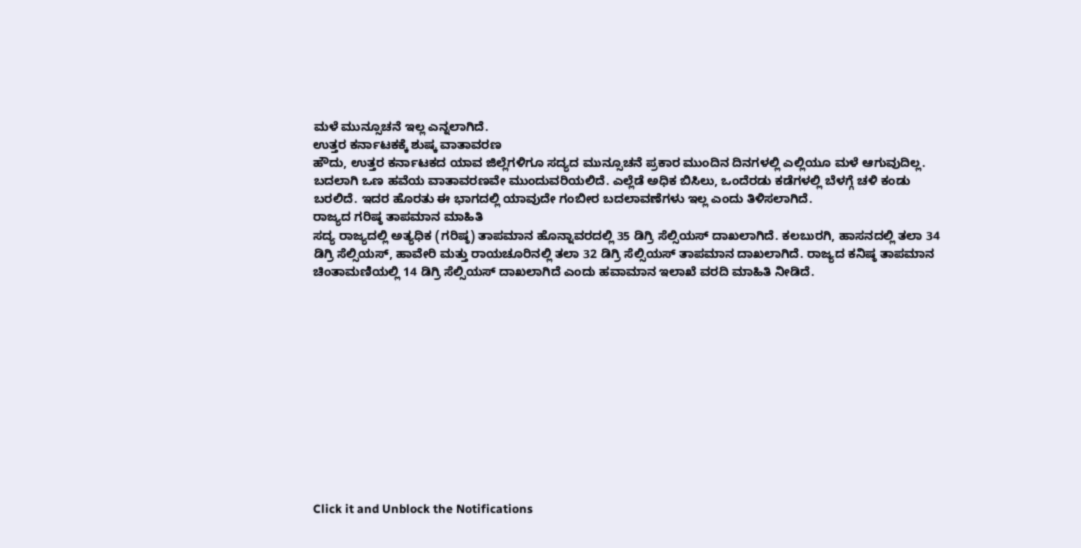ಮಳೆ ಮುನ್ಸೂಚನೆ ಇಲ್ಲ ಎನ್ನಲಾಗಿದೆ.
ಉತ್ತರ ಕರ್ನಾಟಕಕ್ಕೆ ಶುಷ್ಕ ವಾತಾವರಣ
ಹೌದು, ಉತ್ತರ ಕರ್ನಾಟಕದ ಯಾವ ಜಿಲ್ಲೆಗಳಿಗೂ ಸದ್ಯದ ಮುನ್ಸೂಚನೆ ಪ್ರಕಾರ ಮುಂದಿನ ದಿನಗಳಲ್ಲಿ ಎಲ್ಲಿಯೂ ಮಳೆ ಆಗುವುದಿಲ್ಲ. ಬದಲಾಗಿ ಒಣ ಹವೆಯ ವಾತಾವರಣವೇ ಮುಂದುವರಿಯಲಿದೆ. ಎಲ್ಲೆಡೆ ಅಧಿಕ ಬಿಸಿಲು, ಒಂದೆರಡು ಕಡೆಗಳಲ್ಲಿ ಬೆಳಗ್ಗೆ ಚಳಿ ಕಂಡು ಬರಲಿದೆ. ಇದರ ಹೊರತು ಈ ಭಾಗದಲ್ಲಿ ಯಾವುದೇ ಗಂಬೀರ ಬದಲಾವಣೆಗಳು ಇಲ್ಲ ಎಂದು ತಿಳಿಸಲಾಗಿದೆ.
ರಾಜ್ಯದ ಗರಿಷ್ಠ ತಾಪಮಾನ ಮಾಹಿತಿ
ಸದ್ಯ ರಾಜ್ಯದಲ್ಲಿ ಅತ್ಯಧಿಕ (ಗರಿಷ್ಠ) ತಾಪಮಾನ ಹೊನ್ನಾವರದಲ್ಲಿ 35 ಡಿಗ್ರಿ ಸೆಲ್ಸಿಯಸ್ ದಾಖಲಾಗಿದೆ. ಕಲಬುರಗಿ, ಹಾಸನದಲ್ಲಿ ತಲಾ 34 ಡಿಗ್ರಿ ಸೆಲ್ಸಿಯಸ್, ಹಾವೇರಿ ಮತ್ತು ರಾಯಚೂರಿನಲ್ಲಿ ತಲಾ 32 ಡಿಗ್ರಿ ಸೆಲ್ಸಿಯಸ್ ತಾಪಮಾನ ದಾಖಲಾಗಿದೆ. ರಾಜ್ಯದ ಕನಿಷ್ಠ ತಾಪಮಾನ ಚಿಂತಾಮಣಿಯಲ್ಲಿ 14 ಡಿಗ್ರಿ ಸೆಲ್ಸಿಯಸ್ ದಾಖಲಾಗಿದೆ ಎಂದು ಹವಾಮಾನ ಇಲಾಖೆ ವರದಿ ಮಾಹಿತಿ ನೀಡಿದೆ.












Click it and Unblock the Notifications